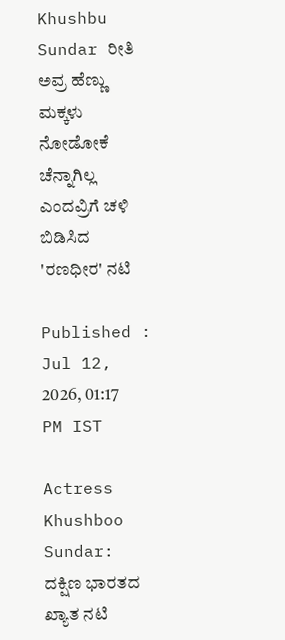Khushbu Sundar ರೀತಿ ಅವ್ರ ಹೆಣ್ಣು ಮಕ್ಕಳು ನೋಡೋಕೆ ಚೆನ್ನಾಗಿಲ್ಲ ಎಂದವ್ರಿಗೆ ಚಳಿ ಬಿಡಿಸಿದ 'ರಣಧೀರ' ನಟಿ

Published : Jul 12, 2026, 01:17 PM IST

Actress Khushboo Sundar: ದಕ್ಷಿಣ ಭಾರತದ ಖ್ಯಾತ ನಟಿ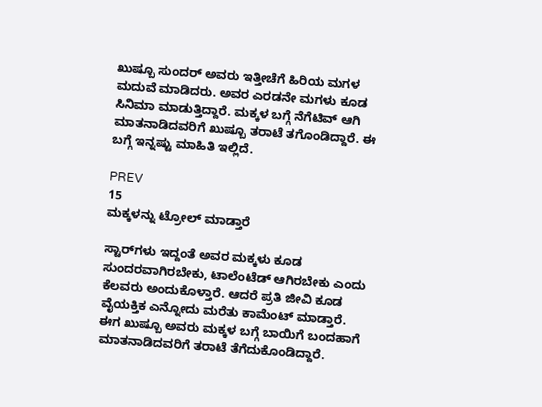ಖುಷ್ಬೂ ಸುಂದರ್‌ ಅವರು ಇತ್ತೀಚೆಗೆ ಹಿರಿಯ ಮಗಳ ಮದುವೆ ಮಾಡಿದರು. ಅವರ ಎರಡನೇ ಮಗಳು ಕೂಡ ಸಿನಿಮಾ ಮಾಡುತ್ತಿದ್ದಾರೆ. ಮಕ್ಕಳ ಬಗ್ಗೆ ನೆಗೆಟಿವ್‌ ಆಗಿ ಮಾತನಾಡಿದವರಿಗೆ ಖುಷ್ಬೂ ತರಾಟೆ ತಗೊಂಡಿದ್ದಾರೆ. ಈ ಬಗ್ಗೆ ಇನ್ನಷ್ಟು ಮಾಹಿತಿ ಇಲ್ಲಿದೆ.

PREV
15
ಮಕ್ಕಳನ್ನು ಟ್ರೋಲ್‌ ಮಾಡ್ತಾರೆ

ಸ್ಟಾರ್‌ಗಳು ಇದ್ದಂತೆ ಅವರ ಮಕ್ಕಳು ಕೂಡ ಸುಂದರವಾಗಿರಬೇಕು, ಟಾಲೆಂಟೆಡ್‌ ಆಗಿರಬೇಕು ಎಂದು ಕೆಲವರು ಅಂದುಕೊಳ್ತಾರೆ. ಆದರೆ ಪ್ರತಿ ಜೀವಿ ಕೂಡ ವೈಯಕ್ತಿಕ ಎನ್ನೋದು ಮರೆತು ಕಾಮೆಂಟ್‌ ಮಾಡ್ತಾರೆ. ಈಗ ಖುಷ್ಬೂ ಅವರು ಮಕ್ಕಳ ಬಗ್ಗೆ ಬಾಯಿಗೆ ಬಂದಹಾಗೆ ಮಾತನಾಡಿದವರಿಗೆ ತರಾಟೆ ತೆಗೆದುಕೊಂಡಿದ್ದಾರೆ.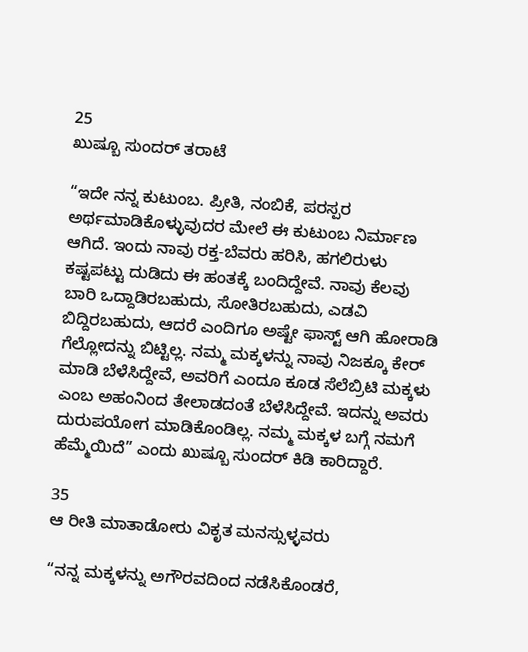25
ಖುಷ್ಬೂ ಸುಂದರ್ ತರಾಟೆ

“ಇದೇ ನನ್ನ ಕುಟುಂಬ. ಪ್ರೀತಿ, ನಂಬಿಕೆ, ಪರಸ್ಪರ ಅರ್ಥಮಾಡಿಕೊಳ್ಳುವುದರ ಮೇಲೆ ಈ ಕುಟುಂಬ ನಿರ್ಮಾಣ ಆಗಿದೆ. ಇಂದು ನಾವು ರಕ್ತ-ಬೆವರು ಹರಿಸಿ, ಹಗಲಿರುಳು ಕಷ್ಟಪಟ್ಟು ದುಡಿದು ಈ ಹಂತಕ್ಕೆ ಬಂದಿದ್ದೇವೆ. ನಾವು ಕೆಲವು ಬಾರಿ ಒದ್ದಾಡಿರಬಹುದು, ಸೋತಿರಬಹುದು, ಎಡವಿ ಬಿದ್ದಿರಬಹುದು, ಆದರೆ ಎಂದಿಗೂ ಅಷ್ಟೇ ಫಾಸ್ಟ್‌ ಆಗಿ ಹೋರಾಡಿ ಗೆಲ್ಲೋದನ್ನು ಬಿಟ್ಟಿಲ್ಲ. ನಮ್ಮ ಮಕ್ಕಳನ್ನು ನಾವು ನಿಜಕ್ಕೂ ಕೇರ್‌ ಮಾಡಿ ಬೆಳೆಸಿದ್ದೇವೆ, ಅವರಿಗೆ ಎಂದೂ ಕೂಡ ಸೆಲೆಬ್ರಿಟಿ ಮಕ್ಕಳು ಎಂಬ ಅಹಂನಿಂದ ತೇಲಾಡದಂತೆ ಬೆಳೆಸಿದ್ದೇವೆ. ಇದನ್ನು ಅವರು ದುರುಪಯೋಗ ಮಾಡಿಕೊಂಡಿಲ್ಲ. ನಮ್ಮ ಮಕ್ಕಳ ಬಗ್ಗೆ ನಮಗೆ ಹೆಮ್ಮೆಯಿದೆ” ಎಂದು ಖುಷ್ಬೂ ಸುಂದರ್‌ ಕಿಡಿ ಕಾರಿದ್ದಾರೆ.

35
ಆ ರೀತಿ ಮಾತಾಡೋರು ವಿಕೃತ ಮನಸ್ಸುಳ್ಳವರು

“ನನ್ನ ಮಕ್ಕಳನ್ನು ಅಗೌರವದಿಂದ ನಡೆಸಿಕೊಂಡರೆ,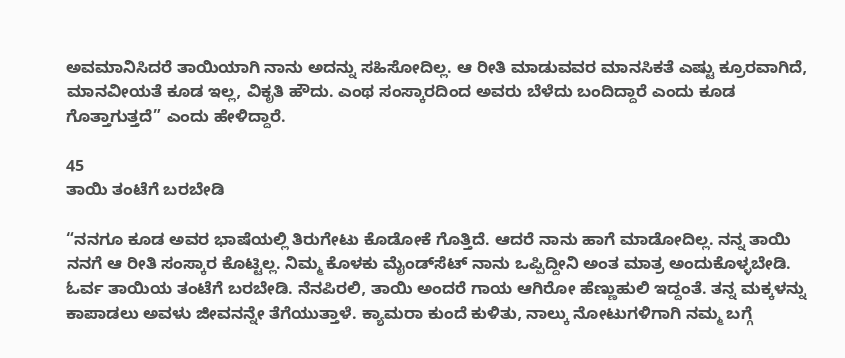ಅವಮಾನಿಸಿದರೆ ತಾಯಿಯಾಗಿ ನಾನು ಅದನ್ನು ಸಹಿಸೋದಿಲ್ಲ. ಆ ರೀತಿ ಮಾಡುವವರ ಮಾನಸಿಕತೆ ಎಷ್ಟು ಕ್ರೂರವಾಗಿದೆ, ಮಾನವೀಯತೆ ಕೂಡ ಇಲ್ಲ, ವಿಕೃತಿ ಹೌದು. ಎಂಥ ಸಂಸ್ಕಾರದಿಂದ ಅವರು ಬೆಳೆದು ಬಂದಿದ್ದಾರೆ ಎಂದು ಕೂಡ ಗೊತ್ತಾಗುತ್ತದೆ” ಎಂದು ಹೇಳಿದ್ದಾರೆ.

45
ತಾಯಿ ತಂಟೆಗೆ ಬರಬೇಡಿ

“ನನಗೂ ಕೂಡ ಅವರ ಭಾಷೆಯಲ್ಲಿ ತಿರುಗೇಟು ಕೊಡೋಕೆ ಗೊತ್ತಿದೆ. ಆದರೆ ನಾನು ಹಾಗೆ ಮಾಡೋದಿಲ್ಲ. ನನ್ನ ತಾಯಿ ನನಗೆ ಆ ರೀತಿ ಸಂಸ್ಕಾರ ಕೊಟ್ಟಿಲ್ಲ. ನಿಮ್ಮ ಕೊಳಕು ಮೈಂಡ್‌ಸೆಟ್‌ ನಾನು ಒಪ್ಪಿದ್ದೀನಿ ಅಂತ ಮಾತ್ರ ಅಂದುಕೊಳ್ಳಬೇಡಿ. ಓರ್ವ ತಾಯಿಯ ತಂಟೆಗೆ ಬರಬೇಡಿ. ನೆನಪಿರಲಿ, ತಾಯಿ ಅಂದರೆ ಗಾಯ ಆಗಿರೋ ಹೆಣ್ಣುಹುಲಿ ಇದ್ದಂತೆ. ತನ್ನ ಮಕ್ಕಳನ್ನು ಕಾಪಾಡಲು ಅವಳು ಜೀವನನ್ನೇ ತೆಗೆಯುತ್ತಾಳೆ. ಕ್ಯಾಮರಾ ಕುಂದೆ ಕುಳಿತು, ನಾಲ್ಕು ನೋಟುಗಳಿಗಾಗಿ ನಮ್ಮ ಬಗ್ಗೆ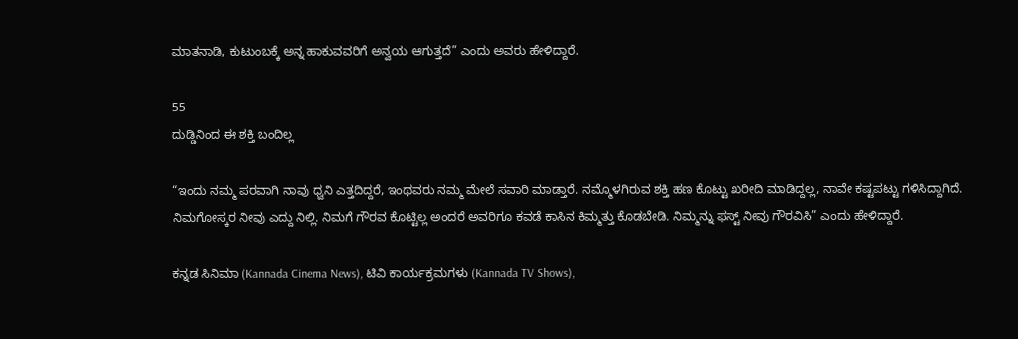ಮಾತನಾಡಿ, ಕುಟುಂಬಕ್ಕೆ ಅನ್ನ ಹಾಕುವವರಿಗೆ ಅನ್ವಯ ಆಗುತ್ತದೆ” ಎಂದು ಅವರು ಹೇಳಿದ್ದಾರೆ.

55
ದುಡ್ಡಿನಿಂದ ಈ ಶಕ್ತಿ ಬಂದಿಲ್ಲ

“ಇಂದು ನಮ್ಮ ಪರವಾಗಿ ನಾವು ಧ್ವನಿ ಎತ್ತದಿದ್ದರೆ, ಇಂಥವರು ನಮ್ಮ ಮೇಲೆ ಸವಾರಿ ಮಾಡ್ತಾರೆ. ನಮ್ಮೊಳಗಿರುವ ಶಕ್ತಿ ಹಣ ಕೊಟ್ಟು ಖರೀದಿ ಮಾಡಿದ್ದಲ್ಲ, ನಾವೇ ಕಷ್ಟಪಟ್ಟು ಗಳಿಸಿದ್ದಾಗಿದೆ. ನಿಮಗೋಸ್ಕರ ನೀವು ಎದ್ದು ನಿಲ್ಲಿ. ನಿಮಗೆ ಗೌರವ ಕೊಟ್ಟಿಲ್ಲ ಅಂದರೆ ಅವರಿಗೂ ಕವಡೆ ಕಾಸಿನ ಕಿಮ್ಮತ್ತು ಕೊಡಬೇಡಿ. ನಿಮ್ಮನ್ನು ಫಸ್ಟ್‌ ನೀವು ಗೌರವಿಸಿ” ಎಂದು ಹೇಳಿದ್ದಾರೆ.

ಕನ್ನಡ ಸಿನಿಮಾ (Kannada Cinema News), ಟಿವಿ ಕಾರ್ಯಕ್ರಮಗಳು (Kannada TV Shows),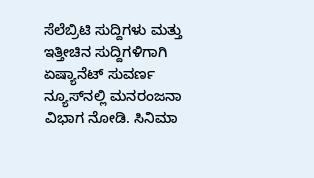ಸೆಲೆಬ್ರಿಟಿ ಸುದ್ದಿಗಳು ಮತ್ತು ಇತ್ತೀಚಿನ ಸುದ್ದಿಗಳಿಗಾಗಿ ಏಷ್ಯಾನೆಟ್ ಸುವರ್ಣ ನ್ಯೂಸ್‌ನಲ್ಲಿ ಮನರಂಜನಾ ವಿಭಾಗ ನೋಡಿ. ಸಿನಿಮಾ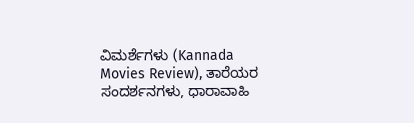ವಿಮರ್ಶೆಗಳು (Kannada Movies Review), ತಾರೆಯರ ಸಂದರ್ಶನಗಳು, ಧಾರಾವಾಹಿ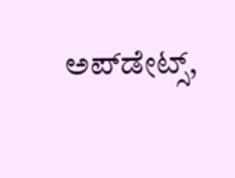ಅಪ್‌ಡೇಟ್ಸ್‌,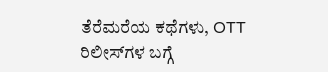ತೆರೆಮರೆಯ ಕಥೆಗಳು, OTT ರಿಲೀಸ್‌ಗಳ ಬಗ್ಗೆ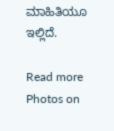ಮಾಹಿತಿಯೂ ಇಲ್ಲಿದೆ.

Read more Photos on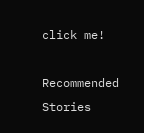click me!

Recommended Stories